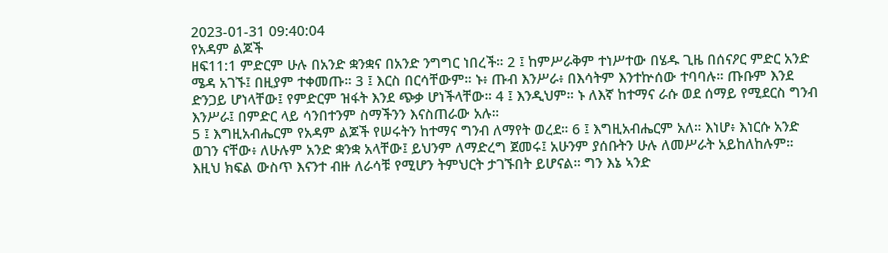2023-01-31 09:40:04
የአዳም ልጆች
ዘፍ11:1 ምድርም ሁሉ በአንድ ቋንቋና በአንድ ንግግር ነበረች። 2 ፤ ከምሥራቅም ተነሥተው በሄዱ ጊዜ በሰናዖር ምድር አንድ ሜዳ አገኙ፤ በዚያም ተቀመጡ። 3 ፤ እርስ በርሳቸውም። ኑ፥ ጡብ እንሥራ፥ በእሳትም እንተኵሰው ተባባሉ። ጡቡም እንደ ድንጋይ ሆነላቸው፤ የምድርም ዝፋት እንደ ጭቃ ሆነችላቸው። 4 ፤ እንዲህም። ኑ ለእኛ ከተማና ራሱ ወደ ሰማይ የሚደርስ ግንብ እንሥራ፤ በምድር ላይ ሳንበተንም ስማችንን እናስጠራው አሉ።
5 ፤ እግዚአብሔርም የአዳም ልጆች የሠሩትን ከተማና ግንብ ለማየት ወረደ። 6 ፤ እግዚአብሔርም አለ። እነሆ፥ እነርሱ አንድ ወገን ናቸው፥ ለሁሉም አንድ ቋንቋ አላቸው፤ ይህንም ለማድረግ ጀመሩ፤ አሁንም ያሰቡትን ሁሉ ለመሥራት አይከለከሉም።
እዚህ ክፍል ውስጥ እናንተ ብዙ ለራሳቹ የሚሆን ትምህርት ታገኙበት ይሆናል። ግን እኔ ኣንድ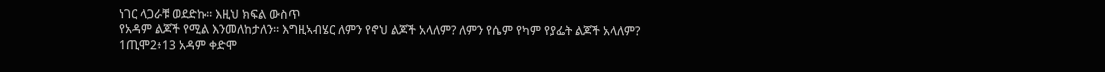ነገር ላጋራቹ ወደድኩ። እዚህ ክፍል ውስጥ
የአዳም ልጆች የሚል እንመለከታለን። እግዚኣብሄር ለምን የኖህ ልጆች አላለም? ለምን የሴም የካም የያፌት ልጆች አላለም?
1ጢሞ2፥13 አዳም ቀድሞ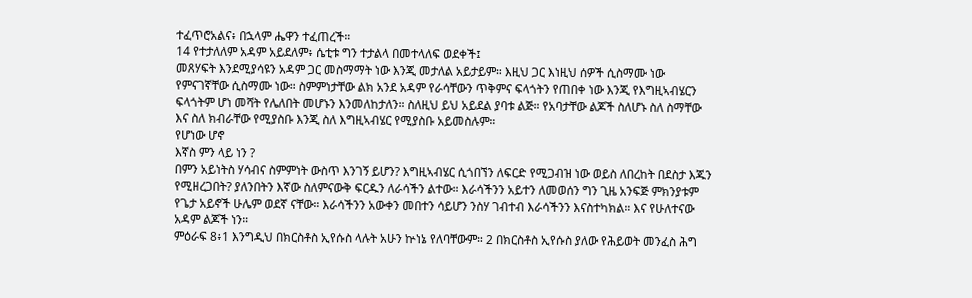ተፈጥሮአልና፥ በኋላም ሔዋን ተፈጠረች።
14 የተታለለም አዳም አይደለም፥ ሴቲቱ ግን ተታልላ በመተላለፍ ወደቀች፤
መጸሃፍት እንደሚያሳዩን አዳም ጋር መስማማት ነው እንጂ መታለል አይታይም። እዚህ ጋር እነዚህ ሰዎች ሲስማሙ ነው የምናገኛቸው ሲስማሙ ነው። ስምምነታቸው ልክ አንደ አዳም የራሳቸውን ጥቅምና ፍላጎትን የጠበቀ ነው እንጂ የእግዚኣብሄርን ፍላጎትም ሆነ መሻት የሌለበት መሆኑን እንመለከታለን። ስለዚህ ይህ አይደል ያባቱ ልጅ። የአባታቸው ልጆች ስለሆኑ ስለ ስማቸው እና ስለ ክብራቸው የሚያስቡ እንጂ ስለ እግዚኣብሄር የሚያስቡ አይመስሉም።
የሆነው ሆኖ
እኛስ ምን ላይ ነን ?
በምን አይነትስ ሃሳብና ስምምነት ውስጥ እንገኝ ይሆን? እግዚኣብሄር ሲጎበኘን ለፍርድ የሚጋብዝ ነው ወይስ ለበረከት በደስታ እጁን የሚዘረጋበት? ያለንበትን እኛው ስለምናውቅ ፍርዱን ለራሳችን ልተው። እራሳችንን አይተን ለመወሰን ግን ጊዜ አንፍጅ ምክንያቱም የጌታ አይኖች ሁሌም ወደኛ ናቸው። እራሳችንን አውቀን መበተን ሳይሆን ንስሃ ገብተብ እራሳችንን እናስተካክል። እና የሁለተናው አዳም ልጆች ነን።
ምዕራፍ 8፥1 እንግዲህ በክርስቶስ ኢየሱስ ላሉት አሁን ኵነኔ የለባቸውም። 2 በክርስቶስ ኢየሱስ ያለው የሕይወት መንፈስ ሕግ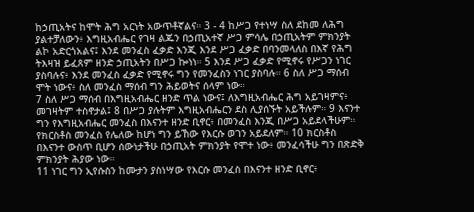ከኃጢአትና ከሞት ሕግ አርነት አውጥቶኛልና። 3 - 4 ከሥጋ የተነሣ ስለ ደከመ ለሕግ ያልተቻለውን፥ እግዚአብሔር የገዛ ልጁን በኃጢአተኛ ሥጋ ምሳሌ በኃጢአትም ምክንያት ልኮ አድርጎአልና፤ እንደ መንፈስ ፈቃድ እንጂ እንደ ሥጋ ፈቃድ በባንመላለስ በእኛ የሕግ ትእዛዝ ይፈጸም ዘንድ ኃጢአትን በሥጋ ኰነነ። 5 እንደ ሥጋ ፈቃድ የሚኖሩ የሥጋን ነገር ያስባሉና፥ እንደ መንፈስ ፈቃድ የሚኖሩ ግን የመንፈስን ነገር ያስባሉ። 6 ስለ ሥጋ ማሰብ ሞት ነውና፥ ስለ መንፈስ ማሰብ ግን ሕይወትና ሰላም ነው።
7 ስለ ሥጋ ማሰብ በእግዚአብሔር ዘንድ ጥል ነውና፤ ለእግዚአብሔር ሕግ አይገዛምና፥ መገዛትም ተስኖታል፤ 8 በሥጋ ያሉትም እግዚአብሔርን ደስ ሊያሰኙት አይችሉም። 9 እናንተ ግን የእግዚአብሔር መንፈስ በእናንተ ዘንድ ቢኖር፥ በመንፈስ እንጂ በሥጋ አይደላችሁም። የክርስቶስ መንፈስ የሌለው ከሆነ ግን ይኸው የእርሱ ወገን አይደለም። 10 ክርስቶስ በእናንተ ውስጥ ቢሆን ሰውነታችሁ በኃጢአት ምክንያት የሞተ ነው፥ መንፈሳችሁ ግን በጽድቅ ምክንያት ሕያው ነው።
11 ነገር ግን ኢየሱስን ከሙታን ያስነሣው የእርሱ መንፈስ በእናንተ ዘንድ ቢኖር፥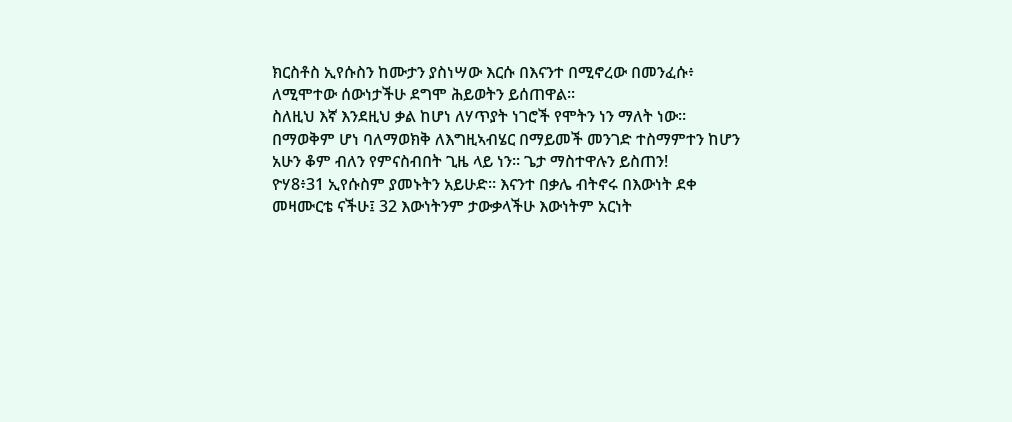ክርስቶስ ኢየሱስን ከሙታን ያስነሣው እርሱ በእናንተ በሚኖረው በመንፈሱ፥ ለሚሞተው ሰውነታችሁ ደግሞ ሕይወትን ይሰጠዋል።
ስለዚህ እኛ እንደዚህ ቃል ከሆነ ለሃጥያት ነገሮች የሞትን ነን ማለት ነው። በማወቅም ሆነ ባለማወክቅ ለእግዚኣብሄር በማይመች መንገድ ተስማምተን ከሆን አሁን ቆም ብለን የምናስብበት ጊዜ ላይ ነን። ጌታ ማስተዋሉን ይስጠን!
ዮሃ8፥31 ኢየሱስም ያመኑትን አይሁድ። እናንተ በቃሌ ብትኖሩ በእውነት ደቀ መዛሙርቴ ናችሁ፤ 32 እውነትንም ታውቃላችሁ እውነትም አርነት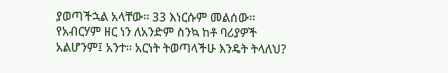ያወጣችኋል አላቸው። 33 እነርሱም መልሰው። የአብርሃም ዘር ነን ለአንድም ስንኳ ከቶ ባሪያዎች አልሆንም፤ አንተ። አርነት ትወጣላችሁ እንዴት ትላለህ?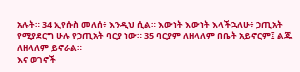አሉት። 34 ኢየሱስ መለሰ፥ እንዲህ ሲል። እውነት እውነት እላችኋለሁ፥ ኃጢአት የሚያደርግ ሁሉ የኃጢአት ባርያ ነው። 35 ባርያም ለዘላለም በቤት አይኖርም፤ ልጁ ለዘላለም ይኖራል።
እና ወገኖች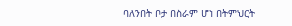ባለንበት ቦታ በስራም ሆነ በትምህርት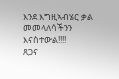እንደ እግዚኣብሄር ቃል መመላለሳችንን እናስተውል!!!!
ጸጋና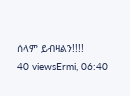ሰላም ይብዛልን!!!!
40 viewsErmi, 06:40